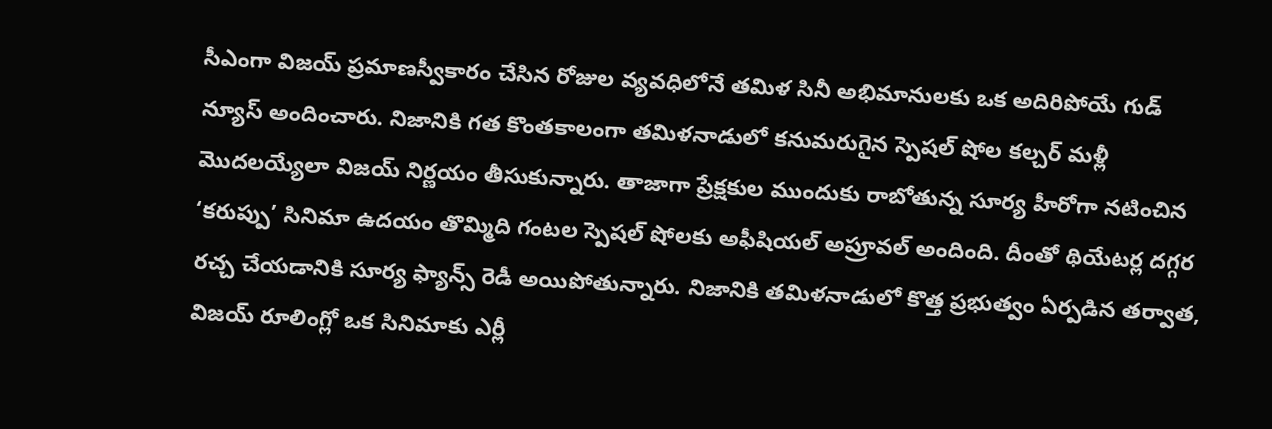సీఎంగా విజయ్ ప్రమాణస్వీకారం చేసిన రోజుల వ్యవధిలోనే తమిళ సినీ అభిమానులకు ఒక అదిరిపోయే గుడ్ న్యూస్ అందించారు. నిజానికి గత కొంతకాలంగా తమిళనాడులో కనుమరుగైన స్పెషల్ షోల కల్చర్ మళ్లీ మొదలయ్యేలా విజయ్ నిర్ణయం తీసుకున్నారు. తాజాగా ప్రేక్షకుల ముందుకు రాబోతున్న సూర్య హీరోగా నటించిన ‘కరుప్పు’ సినిమా ఉదయం తొమ్మిది గంటల స్పెషల్ షోలకు అఫీషియల్ అప్రూవల్ అందింది. దీంతో థియేటర్ల దగ్గర రచ్చ చేయడానికి సూర్య ఫ్యాన్స్ రెడీ అయిపోతున్నారు. నిజానికి తమిళనాడులో కొత్త ప్రభుత్వం ఏర్పడిన తర్వాత, విజయ్ రూలింగ్లో ఒక సినిమాకు ఎర్లీ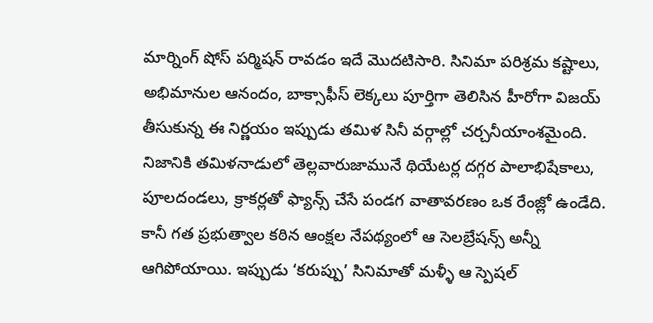మార్నింగ్ షోస్ పర్మిషన్ రావడం ఇదే మొదటిసారి. సినిమా పరిశ్రమ కష్టాలు, అభిమానుల ఆనందం, బాక్సాఫీస్ లెక్కలు పూర్తిగా తెలిసిన హీరోగా విజయ్ తీసుకున్న ఈ నిర్ణయం ఇప్పుడు తమిళ సినీ వర్గాల్లో చర్చనీయాంశమైంది.
నిజానికి తమిళనాడులో తెల్లవారుజామునే థియేటర్ల దగ్గర పాలాభిషేకాలు, పూలదండలు, క్రాకర్లతో ఫ్యాన్స్ చేసే పండగ వాతావరణం ఒక రేంజ్లో ఉండేది. కానీ గత ప్రభుత్వాల కఠిన ఆంక్షల నేపథ్యంలో ఆ సెలబ్రేషన్స్ అన్నీ ఆగిపోయాయి. ఇప్పుడు ‘కరుప్పు’ సినిమాతో మళ్ళీ ఆ స్పెషల్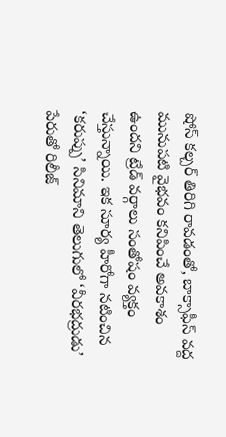షోస్ కల్చర్ తిరిగి రావడంతో, బాక్సాఫీస్ వద్ద మునుపటి వైభవం కనిపించే అవకాశం ఉందని ట్రేడ్ వర్గాలు సంతోషం వ్యక్తం చేస్తున్నాయి. ఇక సూర్య హీరోగా నటించిన ‘కరుప్పు’ సినిమాని తెలుగులో ‘వీరభద్రుడు’ పేరుతో రిలీజ్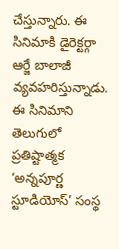చేస్తున్నారు. ఈ సినిమాకి డైరెక్టర్గా ఆర్జే బాలాజీ వ్యవహరిస్తున్నాడు. ఈ సినిమాని తెలుగులో ప్రతిష్టాత్మక ‘అన్నపూర్ణ స్టూడియోస్’ సంస్థ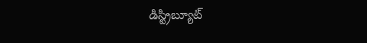డిస్ట్రిబ్యూట్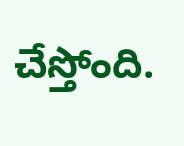చేస్తోంది.